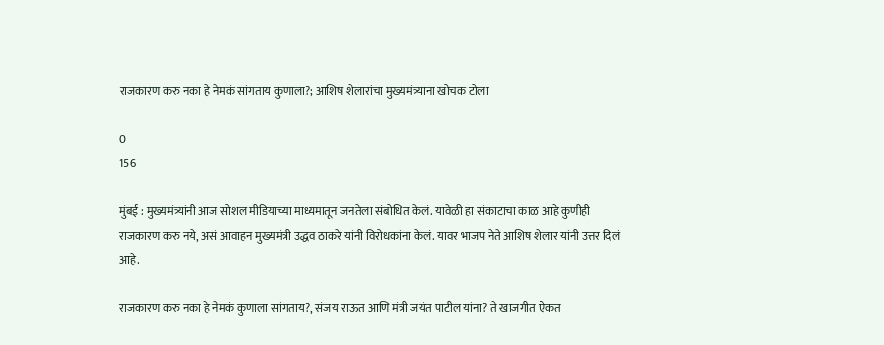राजकारण करु नका हे नेमकं सांगताय कुणाला?; आशिष शेलारांचा मुख्यमंत्र्याना खोचक टोला

0
156

मुंबई : मुख्यमंत्र्यांनी आज सोशल मीडियाच्या माध्यमातून जनतेला संबोधित केलं. यावेळी हा संकाटाचा काळ आहे कुणीही राजकारण करु नये, असं आवाहन मुख्यमंत्री उद्धव ठाकरे यांनी विरोधकांना केलं. यावर भाजप नेते आशिष शेलार यांनी उत्तर दिलं आहे.

राजकारण करु नका हे नेमकं कुणाला सांगताय?, संजय राऊत आणि मंत्री जयंत पाटील यांना? ते खाजगीत ऐकत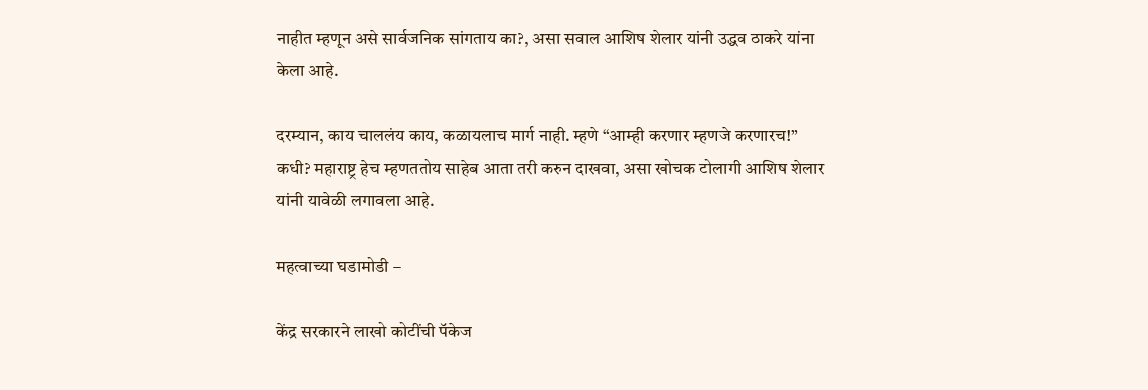नाहीत म्हणून असे सार्वजनिक सांगताय का?, असा सवाल आशिष शेलार यांनी उद्धव ठाकरे यांना केला आहे.

दरम्यान, काय चाललंय काय, कळायलाच मार्ग नाही. म्हणे “आम्ही करणार म्हणजे करणारच!” कधी? महाराष्ट्र हेच म्हणततोय साहेब आता तरी करुन दाखवा, असा खोचक टोलागी आशिष शेलार यांनी यावेळी लगावला आहे.

महत्वाच्या घडामोडी –

केंद्र सरकारने लाखो कोटींची पॅकेज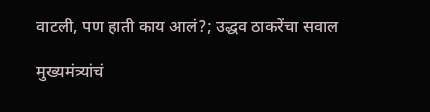वाटली, पण हाती काय आलं?; उद्धव ठाकरेंचा सवाल

मुख्यमंत्र्यांचं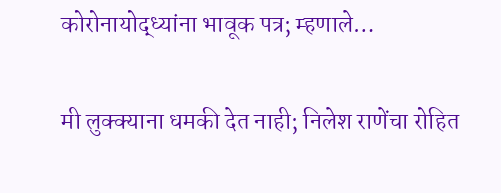कोरोनायोद्ध्यांना भावूक पत्र; म्हणाले…

मी लुक्क्याना धमकी देत नाही; निलेश राणेंचा रोहित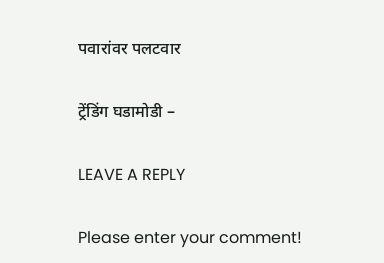पवारांवर पलटवार

ट्रेंडिंग घडामोडी –

LEAVE A REPLY

Please enter your comment!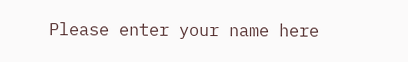Please enter your name here